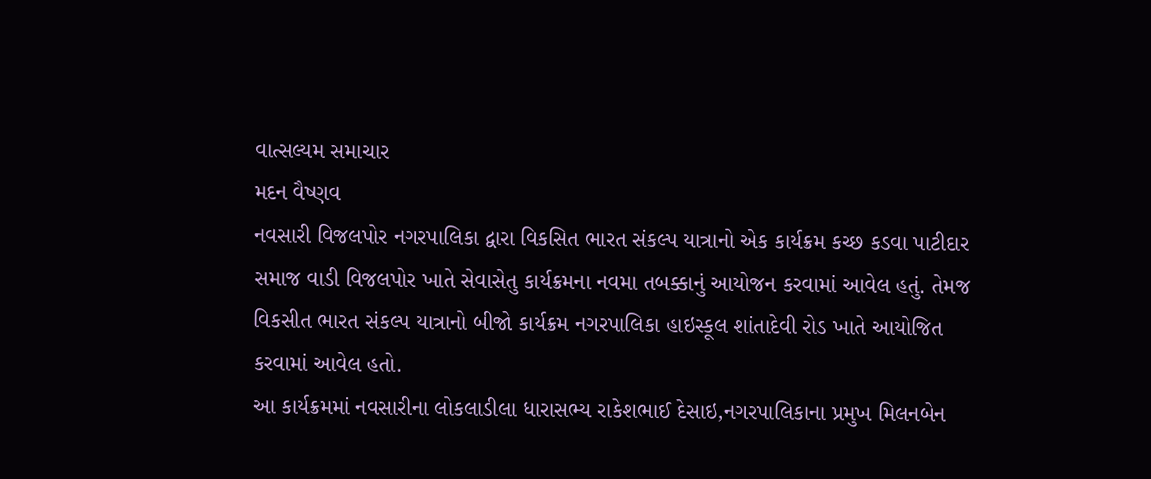વાત્સલ્યમ સમાચાર
મદન વૈષ્ણવ
નવસારી વિજલપોર નગરપાલિકા દ્વારા વિકસિત ભારત સંકલ્પ યાત્રાનો એક કાર્યક્રમ કચ્છ કડવા પાટીદાર સમાજ વાડી વિજલપોર ખાતે સેવાસેતુ કાર્યક્રમના નવમા તબક્કાનું આયોજન કરવામાં આવેલ હતું. તેમજ વિકસીત ભારત સંકલ્પ યાત્રાનો બીજો કાર્યક્રમ નગરપાલિકા હાઇસ્કૂલ શાંતાદેવી રોડ ખાતે આયોજિત કરવામાં આવેલ હતો.
આ કાર્યક્રમમાં નવસારીના લોકલાડીલા ધારાસભ્ય રાકેશભાઈ દેસાઇ,નગરપાલિકાના પ્રમુખ મિલનબેન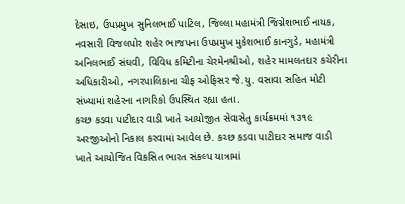દેસાઇ, ઉપપ્રમુખ સુનિલભાઈ પાટિલ, જિલ્લા મહામંત્રી જિગ્નેશભાઈ નાયક, નવસારી વિજલપોર શહેર ભાજપના ઉપપ્રમુખ મુકેશભાઈ કાનગુડે, મહામંત્રી અનિલભાઈ સંઘવી, વિવિધ કમિટીના ચેરમેનશ્રીઓ, શહેર મામલતદાર કચેરીના અધિકારીઓ, નગરપાલિકાના ચીફ ઓફિસર જે.યુ. વસાવા સહિત મોટી સંખ્યામાં શહેરના નાગરિકો ઉપસ્થિત રહ્યા હતા.
કચ્છ કડવા પાટીદાર વાડી ખાતે આયોજીત સેવાસેતુ કાર્યક્રમમાં ૧૩૧૯ અરજીઓનો નિકાલ કરવામાં આવેલ છે. કચ્છ કડવા પાટીદાર સમાજ વાડી ખાતે આયોજિત વિકસિત ભારત સંકલ્પ યાત્રામાં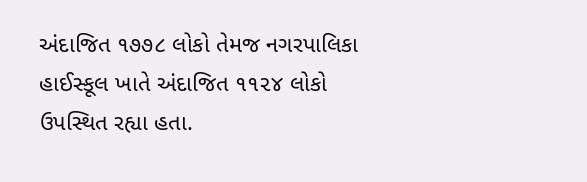અંદાજિત ૧૭૭૮ લોકો તેમજ નગરપાલિકા હાઈસ્કૂલ ખાતે અંદાજિત ૧૧૨૪ લોકો ઉપસ્થિત રહ્યા હતા.